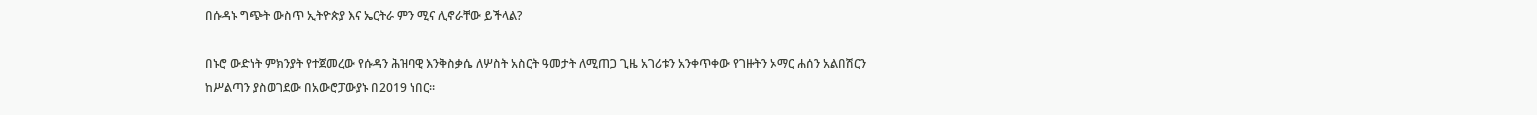በሱዳኑ ግጭት ውስጥ ኢትዮጵያ እና ኤርትራ ምን ሚና ሊኖራቸው ይችላል?

በኑሮ ውድነት ምክንያት የተጀመረው የሱዳን ሕዝባዊ እንቅስቃሴ ለሦስት አስርት ዓመታት ለሚጠጋ ጊዜ አገሪቱን አንቀጥቀው የገዙትን ኦማር ሐሰን አልበሽርን ከሥልጣን ያስወገደው በአውሮፓውያኑ በ2019 ነበር።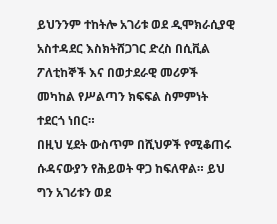ይህንንም ተከትሎ አገሪቱ ወደ ዲሞክራሲያዊ አስተዳደር እስክትሸጋገር ድረስ በሲቪል ፖለቲከኞች እና በወታደራዊ መሪዎች መካከል የሥልጣን ክፍፍል ስምምነት ተደርጎ ነበር።
በዚህ ሂደት ውስጥም በሺህዎች የሚቆጠሩ ሱዳናውያን የሕይወት ዋጋ ከፍለዋል። ይህ ግን አገሪቱን ወደ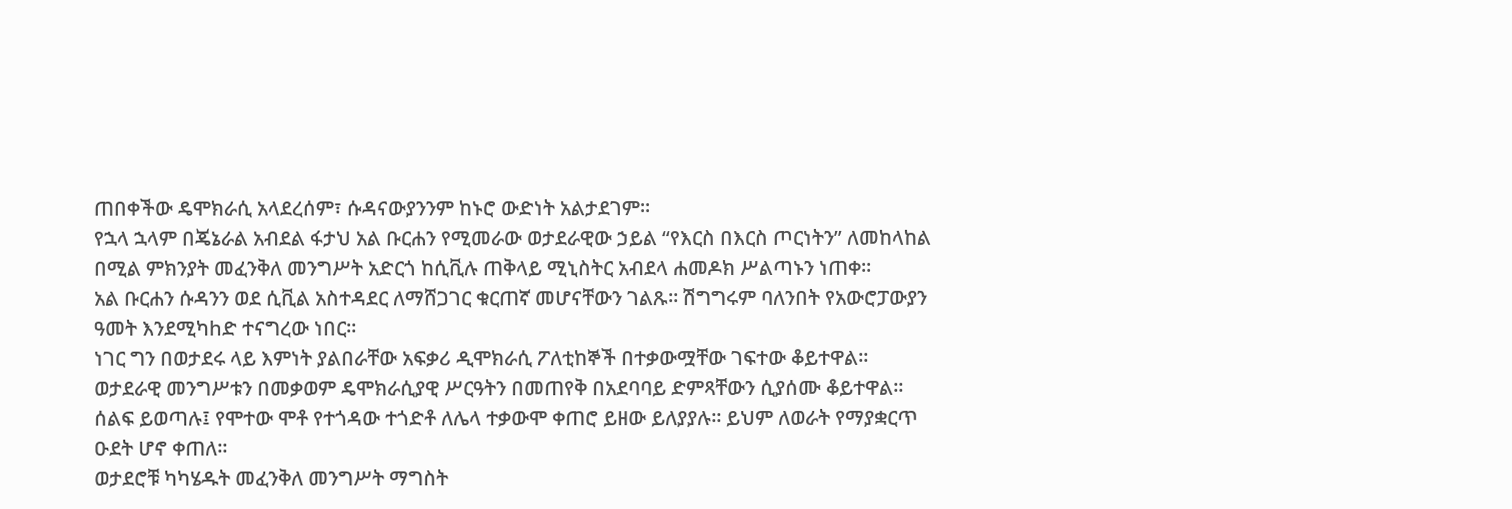ጠበቀችው ዴሞክራሲ አላደረሰም፣ ሱዳናውያንንም ከኑሮ ውድነት አልታደገም።
የኋላ ኋላም በጄኔራል አብደል ፋታህ አል ቡርሐን የሚመራው ወታደራዊው ኃይል “የእርስ በእርስ ጦርነትን” ለመከላከል በሚል ምክንያት መፈንቅለ መንግሥት አድርጎ ከሲቪሉ ጠቅላይ ሚኒስትር አብደላ ሐመዶክ ሥልጣኑን ነጠቀ።
አል ቡርሐን ሱዳንን ወደ ሲቪል አስተዳደር ለማሸጋገር ቁርጠኛ መሆናቸውን ገልጹ። ሽግግሩም ባለንበት የአውሮፓውያን ዓመት እንደሚካhድ ተናግረው ነበር።
ነገር ግን በወታደሩ ላይ እምነት ያልበራቸው አፍቃሪ ዲሞክራሲ ፖለቲከኞች በተቃውሟቸው ገፍተው ቆይተዋል። ወታደራዊ መንግሥቱን በመቃወም ዴሞክራሲያዊ ሥርዓትን በመጠየቅ በአደባባይ ድምጻቸውን ሲያሰሙ ቆይተዋል።
ሰልፍ ይወጣሉ፤ የሞተው ሞቶ የተጎዳው ተጎድቶ ለሌላ ተቃውሞ ቀጠሮ ይዘው ይለያያሉ። ይህም ለወራት የማያቋርጥ ዑደት ሆኖ ቀጠለ።
ወታደሮቹ ካካሄዱት መፈንቅለ መንግሥት ማግስት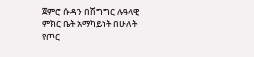ጀምሮ ሱዳን በሽግግር ሉዓላዊ ምክር ቤት አማካይነት በሁለት የጦር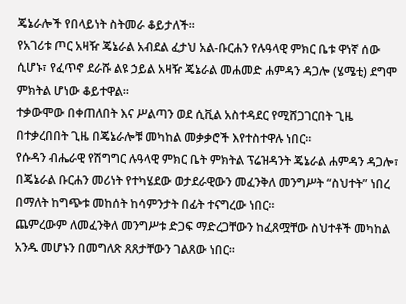ጄኔራሎች የበላይነት ስትመራ ቆይታለች።
የአገሪቱ ጦር አዛዥ ጄኔራል አብደል ፈታህ አል-ቡርሐን የሉዓላዊ ምክር ቤቱ ዋነኛ ሰው ሲሆኑ፣ የፈጥኖ ደራሹ ልዩ ኃይል አዛዥ ጄኔራል መሐመድ ሐምዳን ዳጋሎ (ሄሜቲ) ደግሞ ምክትል ሆነው ቆይተዋል።
ተቃውሞው በቀጠለበት እና ሥልጣን ወደ ሲቪል አስተዳደር የሚሸጋገርበት ጊዜ በተቃረበበት ጊዜ በጄኔራሎቹ መካከል መቃቃሮች እየተስተዋሉ ነበር።
የሱዳን ብሔራዊ የሽግግር ሉዓላዊ ምክር ቤት ምክትል ፕሬዝዳንት ጄኔራል ሐምዳን ዳጋሎ፣ በጄኔራል ቡርሐን መሪነት የተካሄደው ወታደራዊውን መፈንቅለ መንግሥት “ስህተት” ነበረ በማለት ከግጭቱ መከሰት ከሳምንታት በፊት ተናግረው ነበር።
ጨምረውም ለመፈንቅለ መንግሥቱ ድጋፍ ማድረጋቸውን ከፈጸሟቸው ስህተቶች መካከል አንዱ መሆኑን በመግለጽ ጸጸታቸውን ገልጸው ነበር።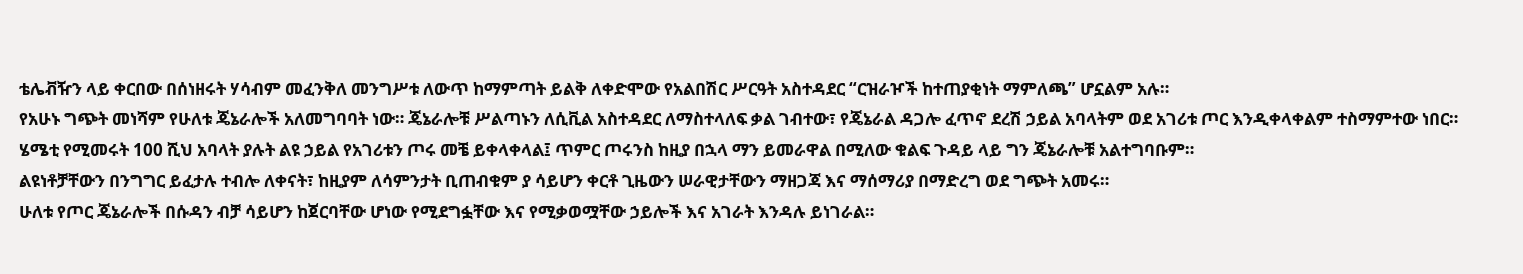ቴሌቭዥን ላይ ቀርበው በሰነዘሩት ሃሳብም መፈንቅለ መንግሥቱ ለውጥ ከማምጣት ይልቅ ለቀድሞው የአልበሽር ሥርዓት አስተዳደር “ርዝራዦች ከተጠያቂነት ማምለጫ” ሆኗልም አሉ።
የአሁኑ ግጭት መነሻም የሁለቱ ጄኔራሎች አለመግባባት ነው። ጄኔራሎቹ ሥልጣኑን ለሲቪል አስተዳደር ለማስተላለፍ ቃል ገብተው፣ የጄኔራል ዳጋሎ ፈጥኖ ደረሽ ኃይል አባላትም ወደ አገሪቱ ጦር እንዲቀላቀልም ተስማምተው ነበር።
ሄሜቲ የሚመሩት 100 ሺህ አባላት ያሉት ልዩ ኃይል የአገሪቱን ጦሩ መቼ ይቀላቀላል፤ ጥምር ጦሩንስ ከዚያ በኋላ ማን ይመራዋል በሚለው ቁልፍ ጉዳይ ላይ ግን ጄኔራሎቹ አልተግባቡም።
ልዩነቶቻቸውን በንግግር ይፈታሉ ተብሎ ለቀናት፣ ከዚያም ለሳምንታት ቢጠብቁም ያ ሳይሆን ቀርቶ ጊዜውን ሠራዊታቸውን ማዘጋጃ እና ማሰማሪያ በማድረግ ወደ ግጭት አመሩ።
ሁለቱ የጦር ጄኔራሎች በሱዳን ብቻ ሳይሆን ከጀርባቸው ሆነው የሚደግፏቸው እና የሚቃወሟቸው ኃይሎች እና አገራት እንዳሉ ይነገራል።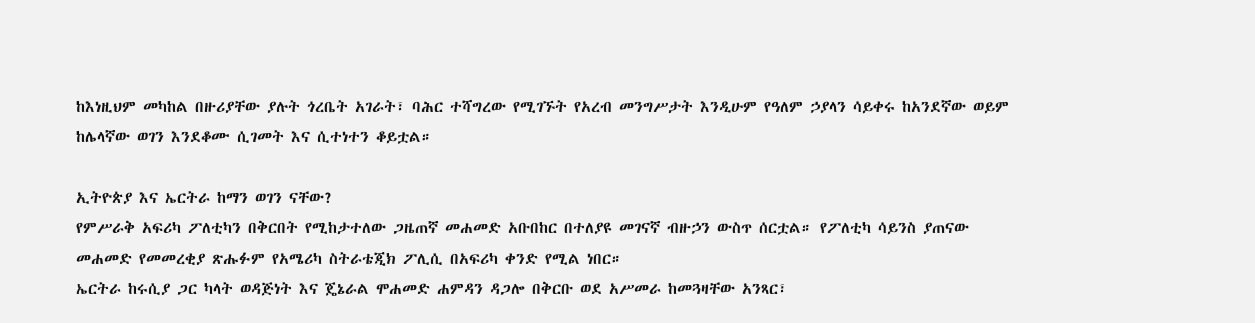ከእነዚህም መካከል በዙሪያቸው ያሉት ጎረቤት አገራት፣ ባሕር ተሻግረው የሚገኙት የአረብ መንግሥታት እንዲሁም የዓለም ኃያላን ሳይቀሩ ከአንደኛው ወይም ከሌላኛው ወገን እንደቆሙ ሲገመት እና ሲተነተን ቆይቷል።

ኢትዮጵያ እና ኤርትራ ከማን ወገን ናቸው?
የምሥራቅ አፍሪካ ፖለቲካን በቅርበት የሚከታተለው ጋዜጠኛ መሐመድ አቡበከር በተለያዩ መገናኛ ብዙኃን ውስጥ ሰርቷል። የፖለቲካ ሳይንስ ያጠናው መሐመድ የመመረቂያ ጽሑፉም የአሜሪካ ስትራቴጂክ ፖሊሲ በአፍሪካ ቀንድ የሚል ነበር።
ኤርትራ ከሩሲያ ጋር ካላት ወዳጅነት እና ጄኔራል ሞሐመድ ሐምዳን ዳጋሎ በቅርቡ ወደ አሥመራ ከመጓዛቸው አንጻር፣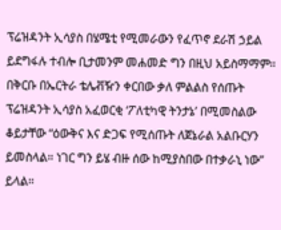ፕሬዝዳንት ኢሳያስ በሄሜቲ የሚመራውን የፈጥኖ ደራሽ ኃይል ይደግፋሉ ተብሎ ቢታመንም መሐመድ ግን በዚህ አይስማማም።
በቅርቡ በኤርትራ ቴሌቭዥን ቀርበው ቃለ ምልልስ የሰጡት ፕሬዝዳንት ኢሳያስ አፈወርቂ ‘ፖለቲካዊ ትንታኔ’ በሚመስልው ቆይታቸው “ዕውቅና እና ድጋፍ የሚሰጡት ለጀኔራል አልቡርሃን ይመስላል። ነገር ግን ይሄ ብዙ ሰው ከሚያስበው በተቃራኒ ነው” ይላል።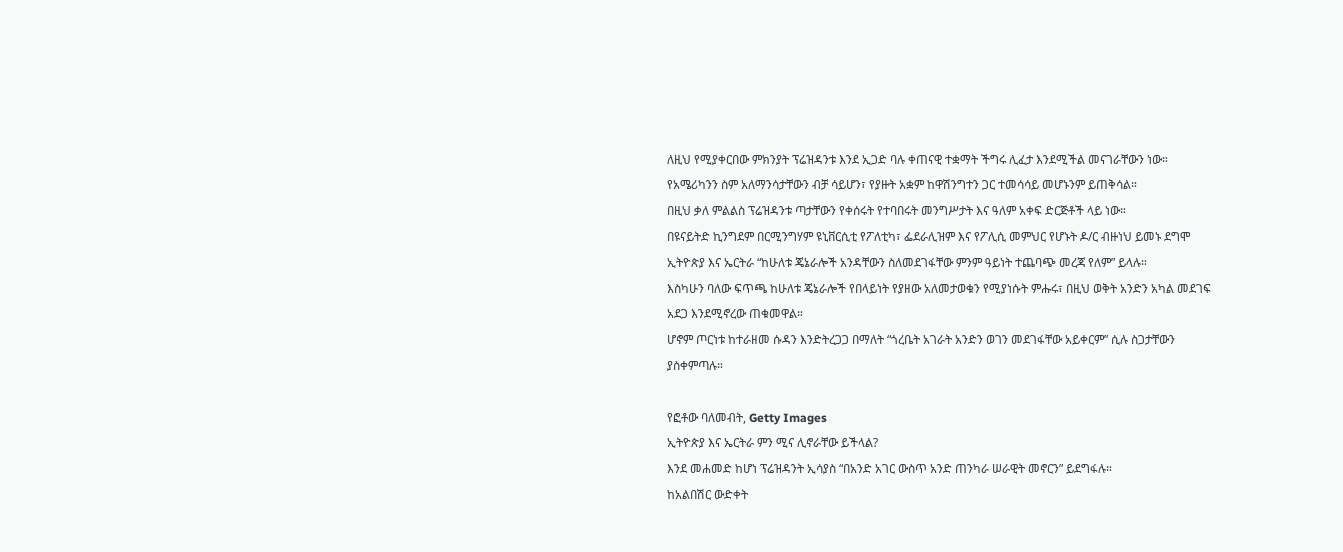ለዚህ የሚያቀርበው ምክንያት ፕሬዝዳንቱ እንደ ኢጋድ ባሉ ቀጠናዊ ተቋማት ችግሩ ሊፈታ እንደሚችል መናገራቸውን ነው። የአሜሪካንን ስም አለማንሳታቸውን ብቻ ሳይሆን፣ የያዙት አቋም ከዋሽንግተን ጋር ተመሳሳይ መሆኑንም ይጠቅሳል።
በዚህ ቃለ ምልልስ ፕሬዝዳንቱ ጣታቸውን የቀሰሩት የተባበሩት መንግሥታት እና ዓለም አቀፍ ድርጅቶች ላይ ነው።
በዩናይትድ ኪንግደም በርሚንግሃም ዩኒቨርሲቲ የፖለቲካ፣ ፌደራሊዝም እና የፖሊሲ መምህር የሆኑት ዶ/ር ብዙነህ ይመኑ ደግሞ ኢትዮጵያ እና ኤርትራ “ከሁለቱ ጄኔራሎች አንዳቸውን ስለመደገፋቸው ምንም ዓይነት ተጨባጭ መረጃ የለም” ይላሉ።
እስካሁን ባለው ፍጥጫ ከሁለቱ ጄኔራሎች የበላይነት የያዘው አለመታወቁን የሚያነሱት ምሑሩ፣ በዚህ ወቅት አንድን አካል መደገፍ አደጋ እንደሚኖረው ጠቁመዋል።
ሆኖም ጦርነቱ ከተራዘመ ሱዳን እንድትረጋጋ በማለት “ጎረቤት አገራት አንድን ወገን መደገፋቸው አይቀርም” ሲሉ ስጋታቸውን ያስቀምጣሉ።

የፎቶው ባለመብት, Getty Images
ኢትዮጵያ እና ኤርትራ ምን ሚና ሊኖራቸው ይችላል?
እንደ መሐመድ ከሆነ ፕሬዝዳንት ኢሳያስ “በአንድ አገር ውስጥ አንድ ጠንካራ ሠራዊት መኖርን” ይደግፋሉ።
ከአልበሽር ውድቀት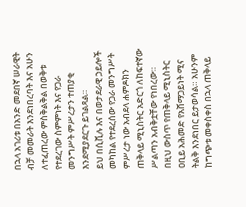በኋላ አገሪቱ በአንድ መደበኛ ሠራዊት ብቻ መመራት እንደነበረባት እና አሁን ለተፈጠረው ምስቅልቅል በወቅቱ የተደረገው ስምምነት እና የጋራ መንግሥት ምሥረታን ተጠያቂ እንደሚያደርጉ ይገልጻል።
ይህ በሲቪሉ እና በወታደራዊ ኃይሎች መካከል የተደረሰው የጋራ መንግሥት ምሥረታ ነው አብደላ ሐምዶክን ጠቅላይ ሚኒስትር አድርጎ ለከፍተኛው ሥልጣን አብቅቷቸው የነበረው።
በዚህ ውስጥ የጠቅላይ ሚኒስትር ዐቢይ አሕመድ የአሸማጋይነት ሚና ትልቅ እንደነበር ይታወሳል። አሁንም ከግጭቱ መቀስቀስ በኋላ ጠቅላይ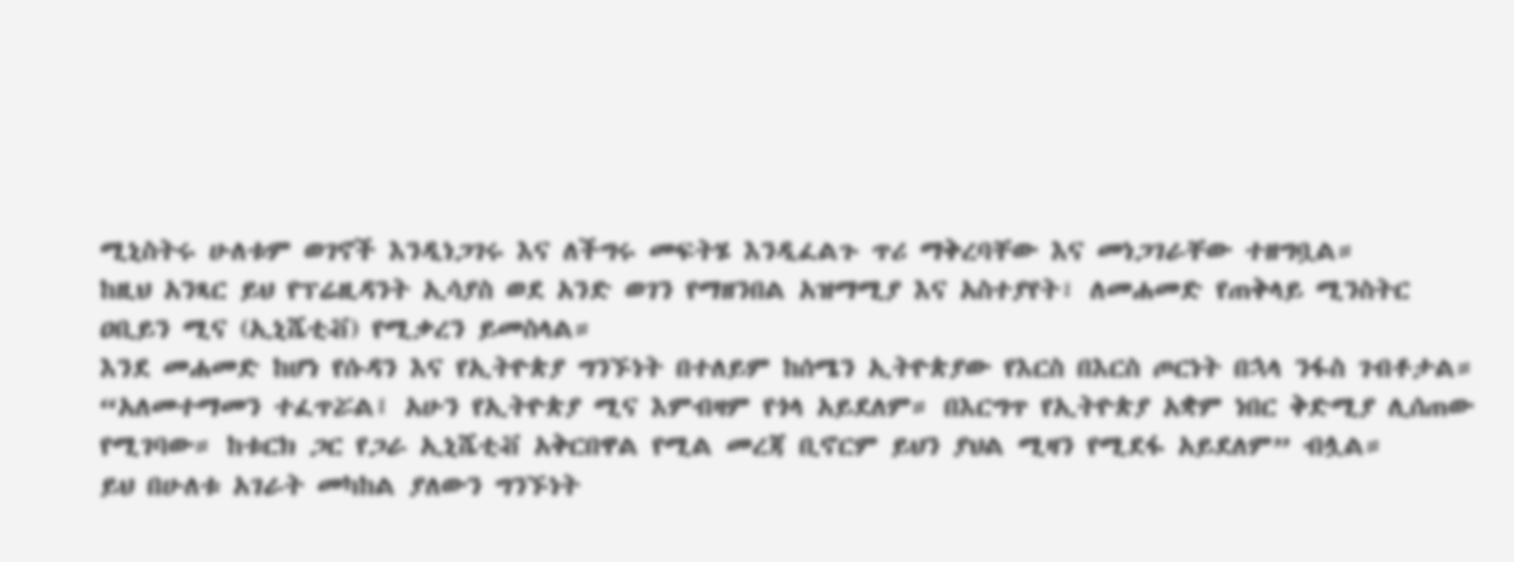ሚኒስትሩ ሁለቱም ወገኖች እንዲነጋገሩ እና ለችግሩ መፍትሄ እንዲፈልጉ ጥሪ ማቅረባቸው እና መነጋገራቸው ተዘግቧል።
ከዚህ አንጻር ይህ የፕሬዚዳንት ኢሳያስ ወደ አንድ ወገን የማዘንበል አዝማሚያ እና አስተያየት፣ ለመሐመድ የጠቅላይ ሚንስትር ዐቢይን ሚና (ኢኒሼቲቭ) የሚቃረን ይመስላል።
እንደ መሐመድ ከሆነ የሱዳን እና የኢትዮጵያ ግንኙነት በተለይም ከሰሜን ኢትዮጵያው የእርስ በእርስ ጦርነት በኋላ ንፋስ ገብቶታል።
“አለመተማመን ተፈጥሯል፤ አሁን የኢትዮጵያ ሚና እምብዛም የጎላ አይደለም። በእርግጥ የኢትዮጵያ አቋም ነበር ቅድሚያ ሊሰጠው የሚገባው። ከቱርክ ጋር የጋራ ኢኒሼቲቭ አቅርበዋል የሚል መረጃ ቢኖርም ይህን ያህል ሚዛን የሚደፋ አይደለም” ብሏል።
ይህ በሁለቱ አገራት መካከል ያለውን ግንኙነት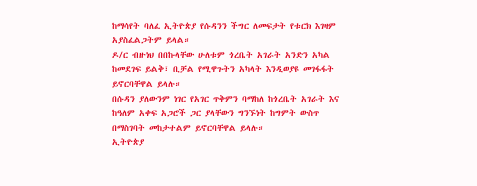ከማሳየት ባለፈ ኢትዮጵያ የሱዳንን ችግር ለመፍታት የቱርክ እገዛም አያስፈልጋትም ይላል።
ዶ/ር ብዙነህ በበኩላቸው ሁለቱም ጎረቤት አገራት አንድን አካል ከመደገፍ ይልቅ፣ ቢቻል የሚዋጉትን አካላት እንዲወያዩ መገፋፋት ይኖርባቸዋል ይላሉ።
በሱዳን ያለውንም ነገር የአገር ጥቅምን ባማከለ ከጎረቤት አገራት እና ከዓለም አቀፍ አጋሮች ጋር ያላቸውን ግንኙነት ከግምት ውስጥ በማስገባት መከታተልም ይኖርባቸዋል ይላሉ።
ኢትዮጵያ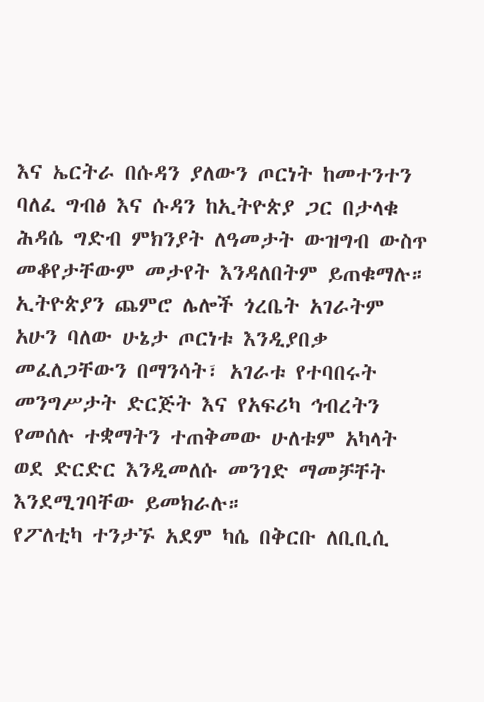እና ኤርትራ በሱዳን ያለውን ጦርነት ከመተንተን ባለፈ ግብፅ እና ሱዳን ከኢትዮጵያ ጋር በታላቁ ሕዳሴ ግድብ ምክንያት ለዓመታት ውዝግብ ውስጥ መቆየታቸውም መታየት እንዳለበትም ይጠቁማሉ።
ኢትዮጵያን ጨምሮ ሌሎች ጎረቤት አገራትም አሁን ባለው ሁኔታ ጦርነቱ እንዲያበቃ መፈለጋቸውን በማንሳት፣ አገራቱ የተባበሩት መንግሥታት ድርጅት እና የአፍሪካ ኅብረትን የመሰሉ ተቋማትን ተጠቅመው ሁለቱም አካላት ወደ ድርድር እንዲመለሱ መንገድ ማመቻቸት እንደሚገባቸው ይመክራሉ።
የፖለቲካ ተንታኙ አደም ካሴ በቅርቡ ለቢቢሲ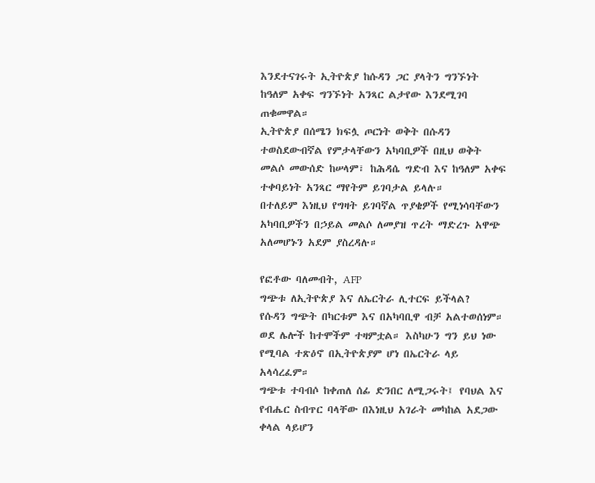እንደተናገሩት ኢትዮጵያ ከሱዳን ጋር ያላትን ግንኙነት ከዓለም አቀፍ ግንኙነት አንጻር ልታየው እንደሚገባ ጠቁመዋል።
ኢትዮጵያ በሰሜን ክፍሏ ጦርነት ወቅት በሱዳን ተወስደውብኛል የምታላቸውን አካባቢዎች በዚህ ወቅት መልሶ መውሰድ ከሠላም፣ ከሕዳሴ ግድብ እና ከዓለም አቀፍ ተቀባይነት አንጻር ማየትም ይገባታል ይላሉ።
በተለይም እነዚህ የግዛት ይገባኛል ጥያቄዎች የሚነሳባቸውን አካባቢዎችን በኃይል መልሶ ለመያዝ ጥረት ማድረጉ አዋጭ አለመሆኑን አደም ያስረዳሉ።

የፎቶው ባለመብት, AFP
ግጭቱ ለኢትዮጵያ እና ለኤርትራ ሊተርፍ ይችላል?
የሱዳን ግጭት በካርቱም እና በአካባቢዋ ብቻ አልተወሰነም። ወደ ሌሎች ከተሞችም ተዛምቷል። እስካሁን ግን ይህ ነው የሚባል ተጽዕኖ በኢትዮጵያም ሆነ በኤርትራ ላይ አላሳረፈም።
ግጭቱ ተባብሶ ከቀጠለ ሰፊ ድንበር ለሚጋሩት፤ የባህል እና የብሔር ስብጥር ባላቸው በእነዚህ አገራት መካከል አደጋው ቀላል ላይሆን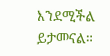እንደሚችል ይታመናል።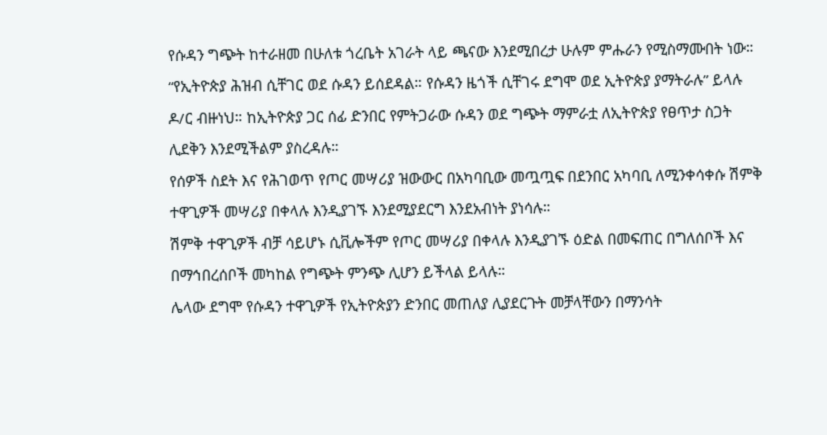የሱዳን ግጭት ከተራዘመ በሁለቱ ጎረቤት አገራት ላይ ጫናው እንደሚበረታ ሁሉም ምሑራን የሚስማሙበት ነው።
“የኢትዮጵያ ሕዝብ ሲቸገር ወደ ሱዳን ይሰደዳል። የሱዳን ዜጎች ሲቸገሩ ደግሞ ወደ ኢትዮጵያ ያማትራሉ” ይላሉ ዶ/ር ብዙነህ። ከኢትዮጵያ ጋር ሰፊ ድንበር የምትጋራው ሱዳን ወደ ግጭት ማምራቷ ለኢትዮጵያ የፀጥታ ስጋት ሊደቅን እንደሚችልም ያስረዳሉ።
የሰዎች ስደት እና የሕገወጥ የጦር መሣሪያ ዝውውር በአካባቢው መጧጧፍ በደንበር አካባቢ ለሚንቀሳቀሱ ሽምቅ ተዋጊዎች መሣሪያ በቀላሉ እንዲያገኙ እንደሚያደርግ እንደአብነት ያነሳሉ።
ሽምቅ ተዋጊዎች ብቻ ሳይሆኑ ሲቪሎችም የጦር መሣሪያ በቀላሉ እንዲያገኙ ዕድል በመፍጠር በግለሰቦች እና በማኅበረሰቦች መካከል የግጭት ምንጭ ሊሆን ይችላል ይላሉ።
ሌላው ደግሞ የሱዳን ተዋጊዎች የኢትዮጵያን ድንበር መጠለያ ሊያደርጉት መቻላቸውን በማንሳት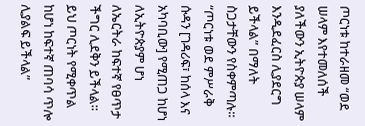ጦርነቱ ከተራዘመ “ወደ ሠላም እየተመለሰች ያለችውን ኢትዮጵያ ሠላም እንዲደፈርስ ሊያደርግ ይችላል” በማለት ስጋታቸውን የስቀምጣሉ።
“ጦርነቱ ወደ ምሥራቅ ሱዳን [ገዳሪፍ፣ ከሰላ እና አካባቢው] የሚጠጋ ከሆነ ለኢትዮጵያም ሆነ ለኤርትራ ከፍተኛ የፀጥታ ችግር ሊደቅን ይችላል። ይህ ጦርነት የሚቀጥል ከሆነ ከፍተኛ ጠባሳ ጥሎ ሊያልፍ ይችላል”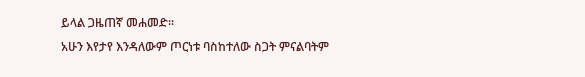ይላል ጋዜጠኛ መሐመድ።
አሁን እየታየ እንዳለውም ጦርነቱ ባስከተለው ስጋት ምናልባትም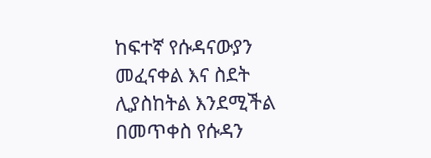ከፍተኛ የሱዳናውያን መፈናቀል እና ስደት ሊያስከትል እንደሚችል በመጥቀስ የሱዳን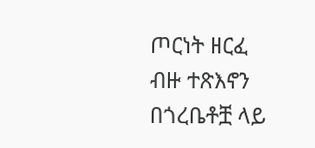ጦርነት ዘርፈ ብዙ ተጽእኖን በጎረቤቶቿ ላይ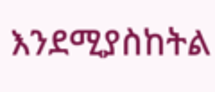እንደሚያስከትል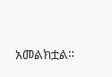አመልክቷል።